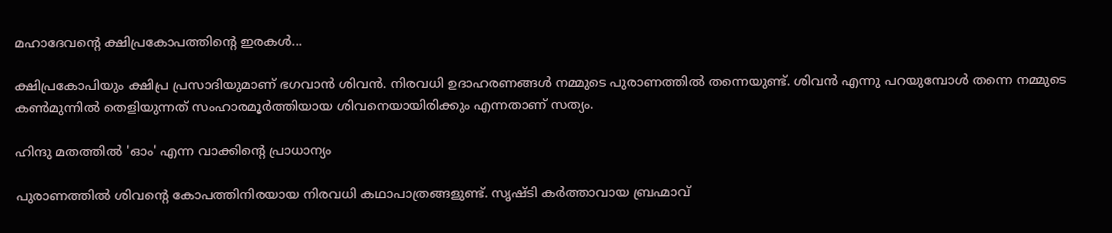മഹാദേവന്റെ ക്ഷിപ്രകോപത്തിന്റെ ഇരകള്‍...

ക്ഷിപ്രകോപിയും ക്ഷിപ്ര പ്രസാദിയുമാണ് ഭഗവാന്‍ ശിവന്‍. നിരവധി ഉദാഹരണങ്ങള്‍ നമ്മുടെ പുരാണത്തില്‍ തന്നെയുണ്ട്. ശിവന്‍ എന്നു പറയുമ്പോള്‍ തന്നെ നമ്മുടെ കണ്‍മുന്നില്‍ തെളിയുന്നത് സംഹാരമൂര്‍ത്തിയായ ശിവനെയായിരിക്കും എന്നതാണ് സത്യം.

ഹിന്ദു മതത്തില്‍ 'ഓം' എന്ന വാക്കിന്റെ പ്രാധാന്യം

പുരാണത്തില്‍ ശിവന്റെ കോപത്തിനിരയായ നിരവധി കഥാപാത്രങ്ങളുണ്ട്. സൃഷ്ടി കര്‍ത്താവായ ബ്രഹ്മാവ്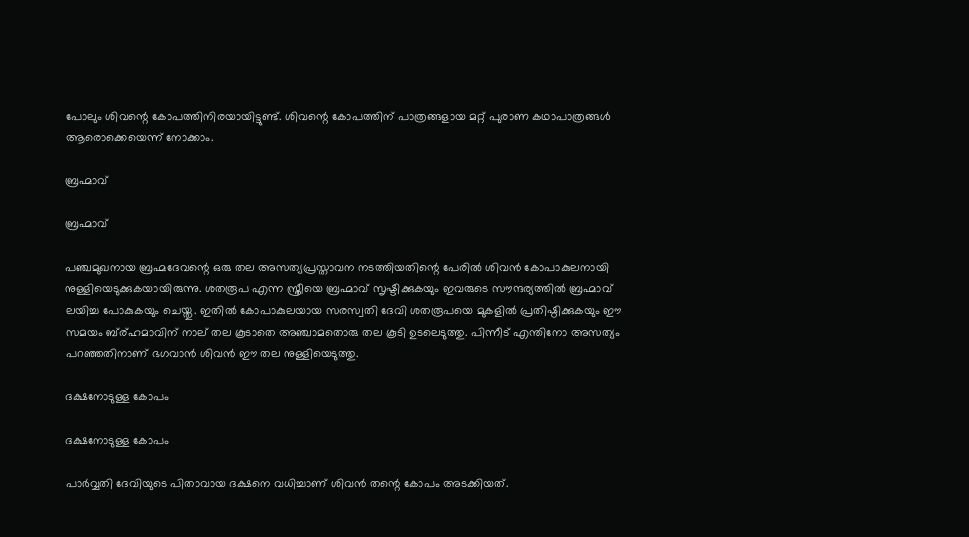പോലും ശിവന്റെ കോപത്തിനിരയായിട്ടുണ്ട്. ശിവന്റെ കോപത്തിന് പാത്രങ്ങളായ മറ്റ് പുരാണ കഥാപാത്രങ്ങള്‍ ആരൊക്കെയെന്ന് നോക്കാം.

ബ്രഹ്മാവ്

ബ്രഹ്മാവ്

പഞ്ചമുഖനായ ബ്രഹ്മദേവന്റെ ഒരു തല അസത്യപ്രസ്താവന നടത്തിയതിന്റെ പേരില്‍ ശിവന്‍ കോപാകുലനായി നുള്ളിയെടുക്കുകയായിരുന്നു. ശതരൂപ എന്ന സ്ത്രീയെ ബ്രഹ്മാവ് സൃഷ്ടിക്കുകയും ഇവരുടെ സൗന്ദര്യത്തില്‍ ബ്രഹ്മാവ് ലയിച്ച പോകുകയും ചെയ്തു. ഇതില്‍ കോപാകുലയായ സരസ്വതി ദേവി ശതരൂപയെ മുകളില്‍ പ്രതിഷ്ഠിക്കുകയും ഈ സമയം ബ്ര്ഹമാവിന് നാല് തല കൂടാതെ അഞ്ചാമതൊരു തല കൂടി ഉടലെടുത്തു. പിന്നീട് എന്തിനോ അസത്യം പറഞ്ഞതിനാണ് ഭഗവാന്‍ ശിവന്‍ ഈ തല നുള്ളിയെടുത്തു.

ദക്ഷനോടുള്ള കോപം

ദക്ഷനോടുള്ള കോപം

പാര്‍വ്വതി ദേവിയുടെ പിതാവായ ദക്ഷനെ വധിച്ചാണ് ശിവന്‍ തന്റെ കോപം അടക്കിയത്.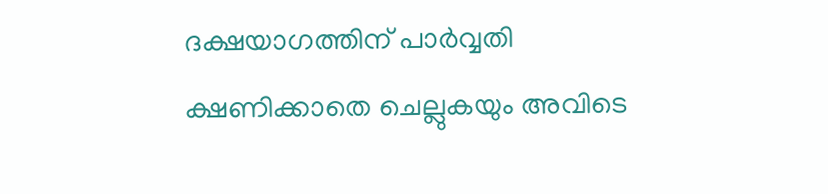ദക്ഷയാഗത്തിന് പാര്‍വ്വതി ക്ഷണിക്കാതെ ചെല്ലുകയും അവിടെ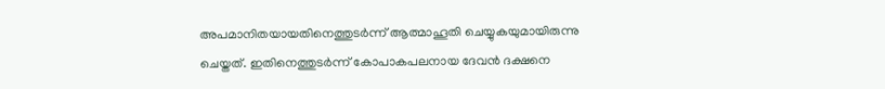അപമാനിതയായതിനെത്തുടര്‍ന്ന് ആത്മാഹൂതി ചെയ്യുകയുമായിരുന്നു ചെയ്തത്. ഇതിനെത്തുടര്‍ന്ന് കോപാകപലനായ ദേവന്‍ ദക്ഷനെ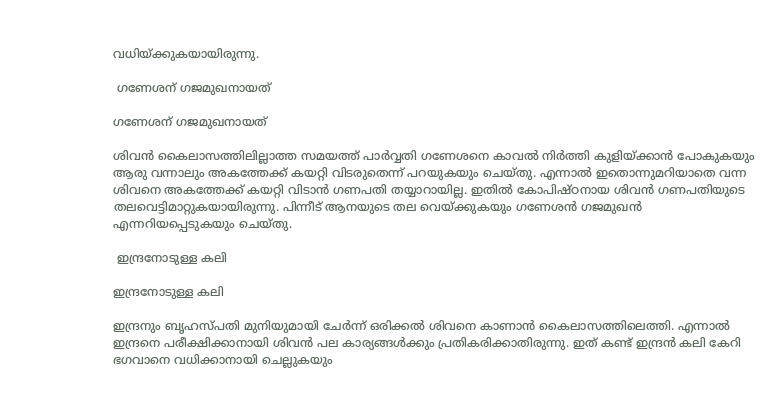വധിയ്ക്കുകയായിരുന്നു.

 ഗണേശന് ഗജമുഖനായത്

ഗണേശന് ഗജമുഖനായത്

ശിവന്‍ കൈലാസത്തിലില്ലാത്ത സമയത്ത് പാര്‍വ്വതി ഗണേശനെ കാവല്‍ നിര്‍ത്തി കുളിയ്ക്കാന്‍ പോകുകയും ആരു വന്നാലും അകത്തേക്ക് കയറ്റി വിടരുതെന്ന് പറയുകയും ചെയ്തു. എന്നാല്‍ ഇതൊന്നുമറിയാതെ വന്ന ശിവനെ അകത്തേക്ക് കയറ്റി വിടാന്‍ ഗണപതി തയ്യാറായില്ല. ഇതില്‍ കോപിഷ്ഠനായ ശിവന്‍ ഗണപതിയുടെ തലവെട്ടിമാറ്റുകയായിരുന്നു. പിന്നീട് ആനയുടെ തല വെയ്ക്കുകയും ഗണേശന്‍ ഗജമുഖന്‍ എന്നറിയപ്പെടുകയും ചെയ്തു.

 ഇന്ദ്രനോടുള്ള കലി

ഇന്ദ്രനോടുള്ള കലി

ഇന്ദ്രനും ബൃഹസ്പതി മുനിയുമായി ചേര്‍ന്ന് ഒരിക്കല്‍ ശിവനെ കാണാന്‍ കൈലാസത്തിലെത്തി. എന്നാല്‍ ഇന്ദ്രനെ പരീക്ഷിക്കാനായി ശിവന്‍ പല കാര്യങ്ങള്‍ക്കും പ്രതികരിക്കാതിരുന്നു. ഇത് കണ്ട് ഇന്ദ്രന്‍ കലി കേറി ഭഗവാനെ വധിക്കാനായി ചെല്ലുകയും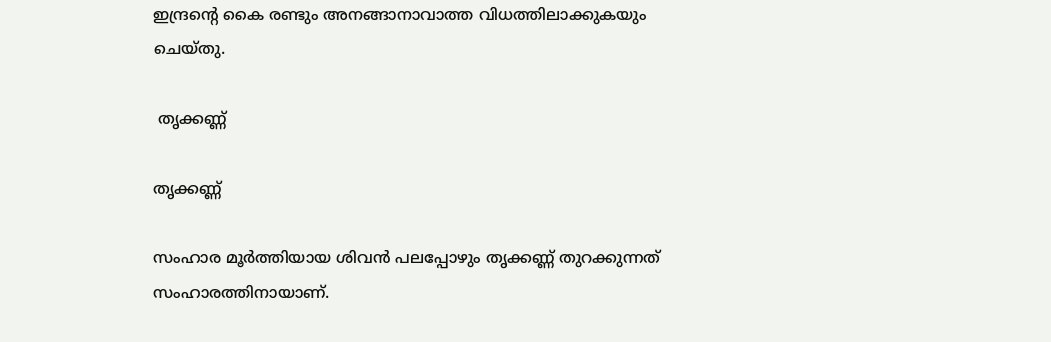ഇന്ദ്രന്റെ കൈ രണ്ടും അനങ്ങാനാവാത്ത വിധത്തിലാക്കുകയും ചെയ്തു.

 തൃക്കണ്ണ്

തൃക്കണ്ണ്

സംഹാര മൂര്‍ത്തിയായ ശിവന്‍ പലപ്പോഴും തൃക്കണ്ണ് തുറക്കുന്നത് സംഹാരത്തിനായാണ്.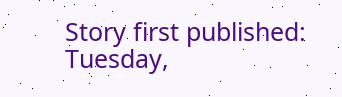Story first published: Tuesday,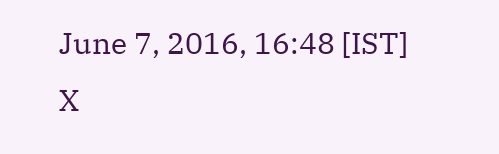June 7, 2016, 16:48 [IST]
X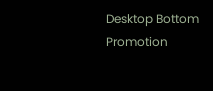Desktop Bottom Promotion